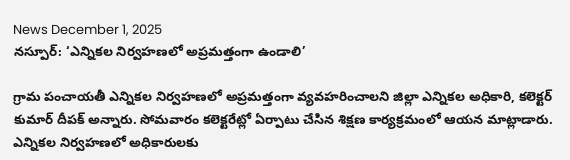News December 1, 2025
నస్పూర్: ‘ఎన్నికల నిర్వహణలో అప్రమత్తంగా ఉండాలి’

గ్రామ పంచాయతీ ఎన్నికల నిర్వహణలో అప్రమత్తంగా వ్యవహరించాలని జిల్లా ఎన్నికల అధికారి, కలెక్టర్ కుమార్ దీపక్ అన్నారు. సోమవారం కలెక్టరేట్లో ఏర్పాటు చేసిన శిక్షణ కార్యక్రమంలో ఆయన మాట్లాడారు. ఎన్నికల నిర్వహణలో అధికారులకు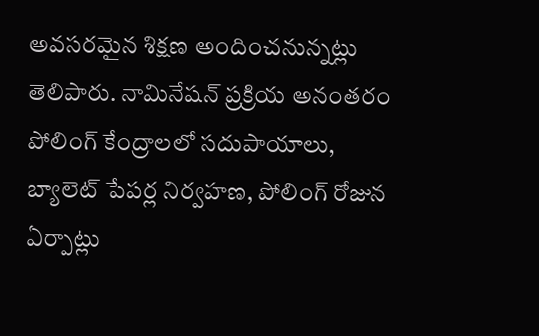అవసరమైన శిక్షణ అందించనున్నట్లు తెలిపారు. నామినేషన్ ప్రక్రియ అనంతరం పోలింగ్ కేంద్రాలలో సదుపాయాలు, బ్యాలెట్ పేపర్ల నిర్వహణ, పోలింగ్ రోజున ఏర్పాట్లు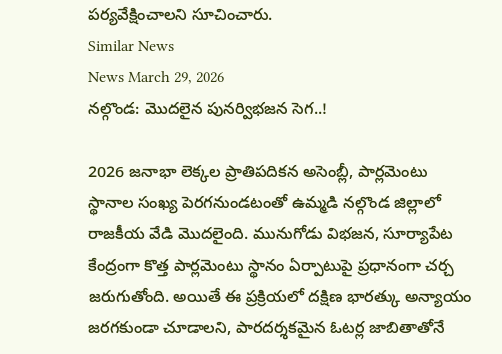పర్యవేక్షించాలని సూచించారు.
Similar News
News March 29, 2026
నల్గొండ: మొదలైన పునర్విభజన సెగ..!

2026 జనాభా లెక్కల ప్రాతిపదికన అసెంబ్లీ, పార్లమెంటు స్థానాల సంఖ్య పెరగనుండటంతో ఉమ్మడి నల్గొండ జిల్లాలో రాజకీయ వేడి మొదలైంది. మునుగోడు విభజన, సూర్యాపేట కేంద్రంగా కొత్త పార్లమెంటు స్థానం ఏర్పాటుపై ప్రధానంగా చర్చ జరుగుతోంది. అయితే ఈ ప్రక్రియలో దక్షిణ భారత్కు అన్యాయం జరగకుండా చూడాలని, పారదర్శకమైన ఓటర్ల జాబితాతోనే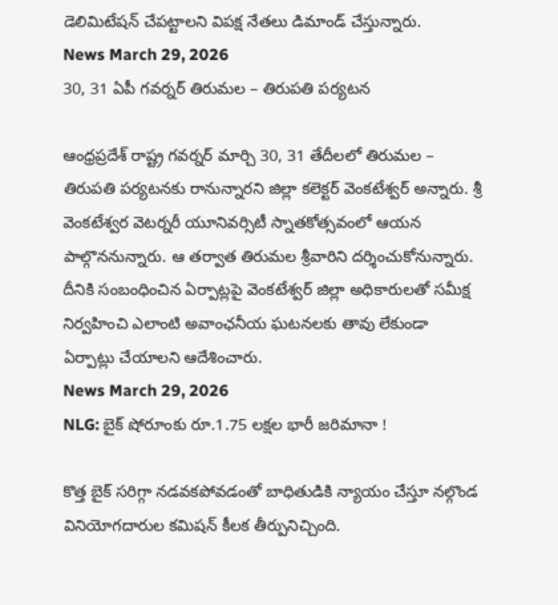డెలిమిటేషన్ చేపట్టాలని విపక్ష నేతలు డిమాండ్ చేస్తున్నారు.
News March 29, 2026
30, 31 ఏపీ గవర్నర్ తిరుమల – తిరుపతి పర్యటన

ఆంధ్రప్రదేశ్ రాష్ట్ర గవర్నర్ మార్చి 30, 31 తేదీలలో తిరుమల – తిరుపతి పర్యటనకు రానున్నారని జిల్లా కలెక్టర్ వెంకటేశ్వర్ అన్నారు. శ్రీ వెంకటేశ్వర వెటర్నరీ యూనివర్సిటీ స్నాతకోత్సవంలో ఆయన పాల్గొననున్నారు. ఆ తర్వాత తిరుమల శ్రీవారిని దర్శించుకోనున్నారు. దీనికి సంబంధించిన ఏర్పాట్లపై వెంకటేశ్వర్ జిల్లా అధికారులతో సమీక్ష నిర్వహించి ఎలాంటి అవాంఛనీయ ఘటనలకు తావు లేకుండా ఏర్పాట్లు చేయాలని ఆదేశించారు.
News March 29, 2026
NLG: బైక్ షోరూంకు రూ.1.75 లక్షల భారీ జరిమానా !

కొత్త బైక్ సరిగ్గా నడవకపోవడంతో బాధితుడికి న్యాయం చేస్తూ నల్గొండ వినియోగదారుల కమిషన్ కీలక తీర్పునిచ్చింది.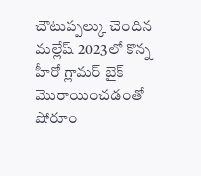చౌటుప్పల్కు చెందిన మల్లేష్ 2023లో కొన్న హీరో గ్లామర్ బైక్ మొరాయించడంతో షోరూం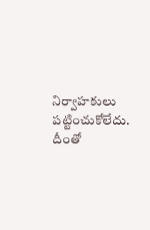నిర్వాహకులు పట్టించుకోలేదు. దీంతో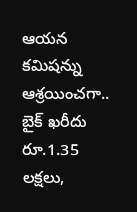ఆయన కమిషన్ను ఆశ్రయించగా.. బైక్ ఖరీదు రూ.1.35 లక్షలు,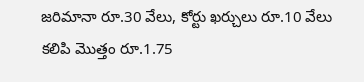జరిమానా రూ.30 వేలు, కోర్టు ఖర్చులు రూ.10 వేలు కలిపి మొత్తం రూ.1.75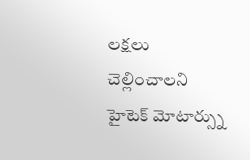లక్షలు చెల్లించాలని హైటెక్ మోటార్స్ను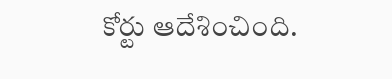కోర్టు ఆదేశించింది.